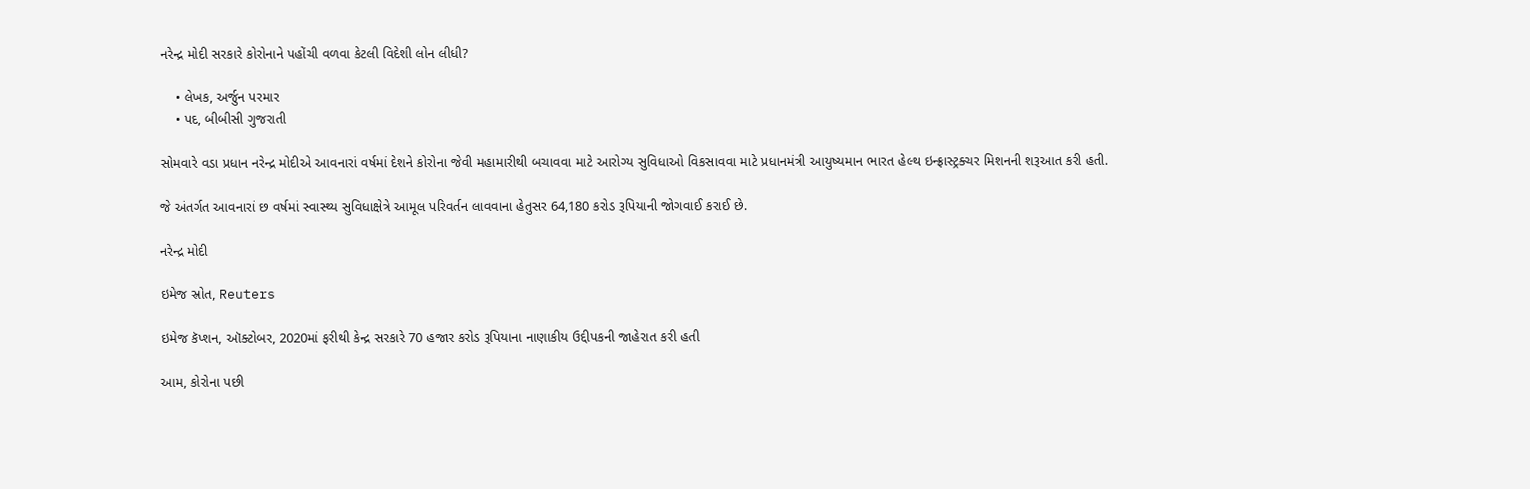નરેન્દ્ર મોદી સરકારે કોરોનાને પહોંચી વળવા કેટલી વિદેશી લોન લીધી?

    • લેખક, અર્જુન પરમાર
    • પદ, બીબીસી ગુજરાતી

સોમવારે વડા પ્રધાન નરેન્દ્ર મોદીએ આવનારાં વર્ષમાં દેશને કોરોના જેવી મહામારીથી બચાવવા માટે આરોગ્ય સુવિધાઓ વિકસાવવા માટે પ્રધાનમંત્રી આયુષ્યમાન ભારત હેલ્થ ઇન્ફ્રાસ્ટ્રક્ચર મિશનની શરૂઆત કરી હતી.

જે અંતર્ગત આવનારાં છ વર્ષમાં સ્વાસ્થ્ય સુવિધાક્ષેત્રે આમૂલ પરિવર્તન લાવવાના હેતુસર 64,180 કરોડ રૂપિયાની જોગવાઈ કરાઈ છે.

નરેન્દ્ર મોદી

ઇમેજ સ્રોત, Reuters

ઇમેજ કૅપ્શન, ઑક્ટોબર, 2020માં ફરીથી કેન્દ્ર સરકારે 70 હજાર કરોડ રૂપિયાના નાણાકીય ઉદ્દીપકની જાહેરાત કરી હતી

આમ, કોરોના પછી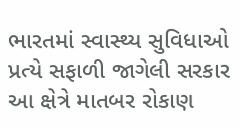ભારતમાં સ્વાસ્થ્ય સુવિધાઓ પ્રત્યે સફાળી જાગેલી સરકાર આ ક્ષેત્રે માતબર રોકાણ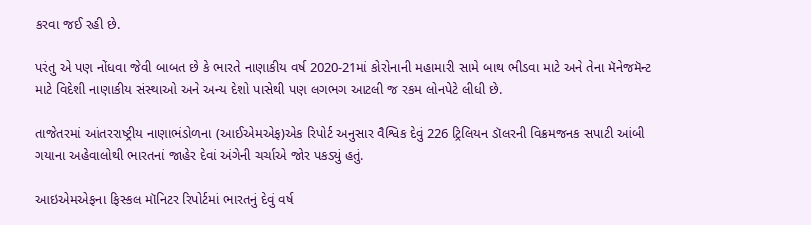કરવા જઈ રહી છે.

પરંતુ એ પણ નોંધવા જેવી બાબત છે કે ભારતે નાણાકીય વર્ષ 2020-21માં કોરોનાની મહામારી સામે બાથ ભીડવા માટે અને તેના મૅનેજમૅન્ટ માટે વિદેશી નાણાકીય સંસ્થાઓ અને અન્ય દેશો પાસેથી પણ લગભગ આટલી જ રકમ લોનપેટે લીધી છે.

તાજેતરમાં આંતરરાષ્ટ્રીય નાણાભંડોળના (આઈએમએફ)એક રિપોર્ટ અનુસાર વૈશ્વિક દેવું 226 ટ્રિલિયન ડૉલરની વિક્રમજનક સપાટી આંબી ગયાના અહેવાલોથી ભારતનાં જાહેર દેવાં અંગેની ચર્ચાએ જોર પકડ્યું હતું.

આઇએમએફના ફિસ્કલ મૉનિટર રિપોર્ટમાં ભારતનું દેવું વર્ષ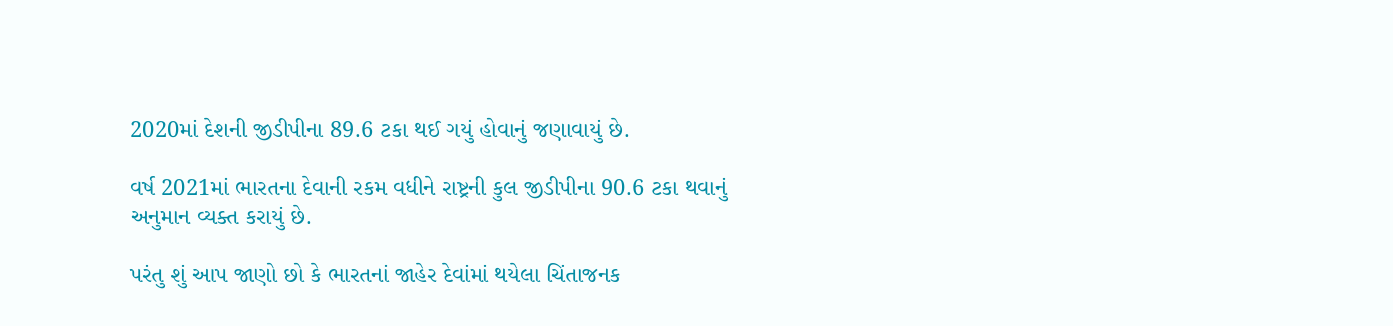2020માં દેશની જીડીપીના 89.6 ટકા થઈ ગયું હોવાનું જણાવાયું છે.

વર્ષ 2021માં ભારતના દેવાની રકમ વધીને રાષ્ટ્રની કુલ જીડીપીના 90.6 ટકા થવાનું અનુમાન વ્યક્ત કરાયું છે.

પરંતુ શું આપ જાણો છો કે ભારતનાં જાહેર દેવાંમાં થયેલા ચિંતાજનક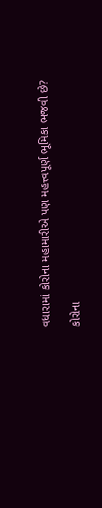વધારામાં કોરોના મહામારીએ પણ મહત્ત્વપૂર્ણ ભૂમિકા ભજવી છે?

કોરોના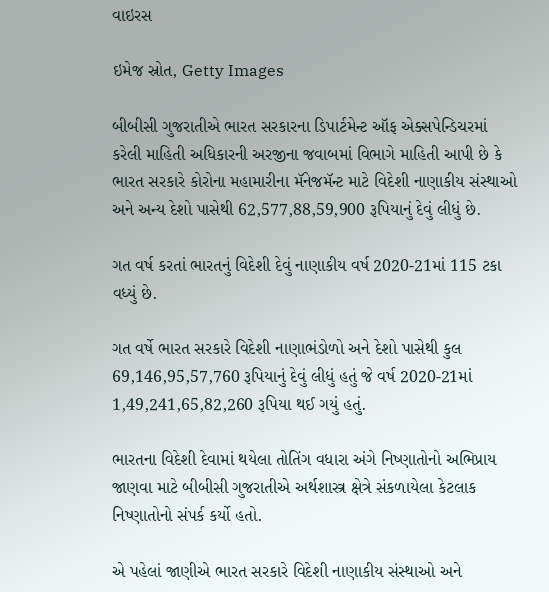વાઇરસ

ઇમેજ સ્રોત, Getty Images

બીબીસી ગુજરાતીએ ભારત સરકારના ડિપાર્ટમેન્ટ ઑફ એક્સપેન્ડિચરમાં કરેલી માહિતી અધિકારની અરજીના જવાબમાં વિભાગે માહિતી આપી છે કે ભારત સરકારે કોરોના મહામારીના મૅનેજમૅન્ટ માટે વિદેશી નાણાકીય સંસ્થાઓ અને અન્ય દેશો પાસેથી 62,577,88,59,900 રૂપિયાનું દેવું લીધું છે.

ગત વર્ષ કરતાં ભારતનું વિદેશી દેવું નાણાકીય વર્ષ 2020-21માં 115 ટકા વધ્યું છે.

ગત વર્ષે ભારત સરકારે વિદેશી નાણાભંડોળો અને દેશો પાસેથી કુલ 69,146,95,57,760 રૂપિયાનું દેવું લીધું હતું જે વર્ષ 2020-21માં 1,49,241,65,82,260 રૂપિયા થઈ ગયું હતું.

ભારતના વિદેશી દેવામાં થયેલા તોતિંગ વધારા અંગે નિષ્ણાતોનો અભિપ્રાય જાણવા માટે બીબીસી ગુજરાતીએ અર્થશાસ્ત્ર ક્ષેત્રે સંકળાયેલા કેટલાક નિષ્ણાતોનો સંપર્ક કર્યો હતો.

એ પહેલાં જાણીએ ભારત સરકારે વિદેશી નાણાકીય સંસ્થાઓ અને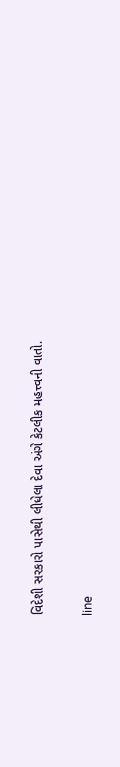વિદેશી સરકારો પાસેથી લીધેલા દેવા અંગે કેટલીક મહત્ત્વની વાતો.

line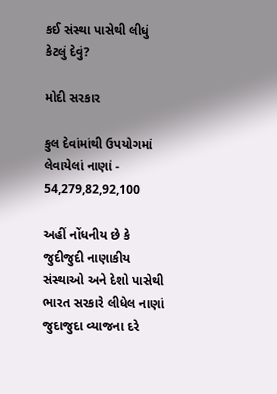કઈ સંસ્થા પાસેથી લીધું કેટલું દેવું?

મોદી સરકાર

કુલ દેવાંમાંથી ઉપયોગમાં લેવાયેલાં નાણાં - 54,279,82,92,100

અહીં નોંધનીય છે કે જુદીજુદી નાણાકીય સંસ્થાઓ અને દેશો પાસેથી ભારત સરકારે લીધેલ નાણાં જુદાજુદા વ્યાજના દરે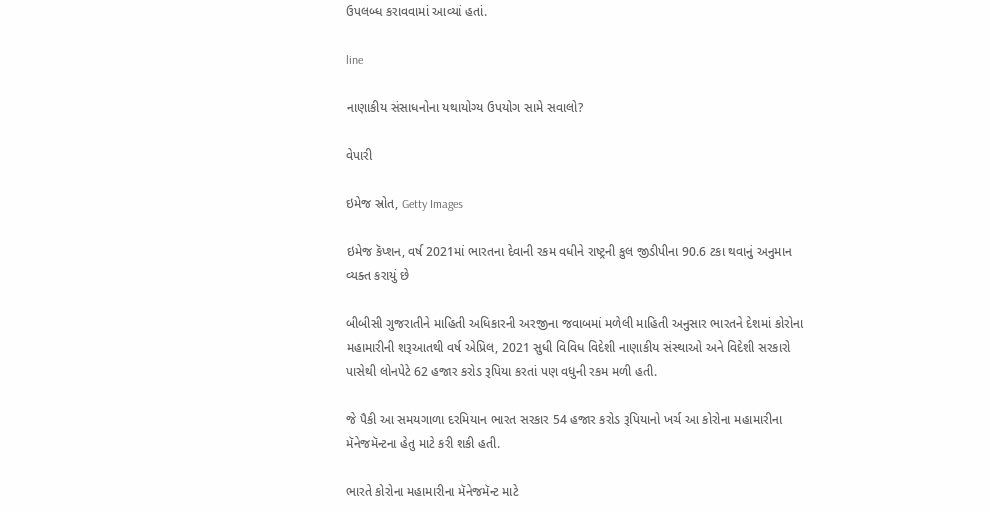ઉપલબ્ધ કરાવવામાં આવ્યાં હતાં.

line

નાણાકીય સંસાધનોના યથાયોગ્ય ઉપયોગ સામે સવાલો?

વેપારી

ઇમેજ સ્રોત, Getty Images

ઇમેજ કૅપ્શન, વર્ષ 2021માં ભારતના દેવાની રકમ વધીને રાષ્ટ્રની કુલ જીડીપીના 90.6 ટકા થવાનું અનુમાન વ્યક્ત કરાયું છે

બીબીસી ગુજરાતીને માહિતી અધિકારની અરજીના જવાબમાં મળેલી માહિતી અનુસાર ભારતને દેશમાં કોરોના મહામારીની શરૂઆતથી વર્ષ એપ્રિલ, 2021 સુધી વિવિધ વિદેશી નાણાકીય સંસ્થાઓ અને વિદેશી સરકારો પાસેથી લોનપેટે 62 હજાર કરોડ રૂપિયા કરતાં પણ વધુની રકમ મળી હતી.

જે પૈકી આ સમયગાળા દરમિયાન ભારત સરકાર 54 હજાર કરોડ રૂપિયાનો ખર્ચ આ કોરોના મહામારીના મૅનેજમૅન્ટના હેતુ માટે કરી શકી હતી.

ભારતે કોરોના મહામારીના મૅનેજમૅન્ટ માટે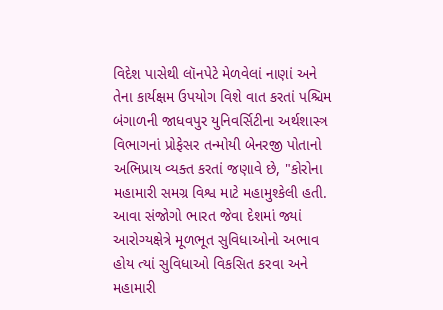વિદેશ પાસેથી લૉનપેટે મેળવેલાં નાણાં અને તેના કાર્યક્ષમ ઉપયોગ વિશે વાત કરતાં પશ્ચિમ બંગાળની જાધવપુર યુનિવર્સિટીના અર્થશાસ્ત્ર વિભાગનાં પ્રોફેસર તન્મોયી બેનરજી પોતાનો અભિપ્રાય વ્યક્ત કરતાં જણાવે છે, "કોરોના મહામારી સમગ્ર વિશ્વ માટે મહામુશ્કેલી હતી. આવા સંજોગો ભારત જેવા દેશમાં જ્યાં આરોગ્યક્ષેત્રે મૂળભૂત સુવિધાઓનો અભાવ હોય ત્યાં સુવિધાઓ વિકસિત કરવા અને મહામારી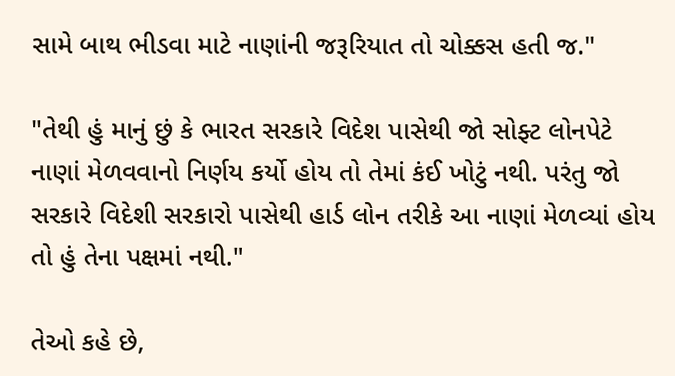સામે બાથ ભીડવા માટે નાણાંની જરૂરિયાત તો ચોક્કસ હતી જ."

"તેથી હું માનું છું કે ભારત સરકારે વિદેશ પાસેથી જો સોફ્ટ લોનપેટે નાણાં મેળવવાનો નિર્ણય કર્યો હોય તો તેમાં કંઈ ખોટું નથી. પરંતુ જો સરકારે વિદેશી સરકારો પાસેથી હાર્ડ લોન તરીકે આ નાણાં મેળવ્યાં હોય તો હું તેના પક્ષમાં નથી."

તેઓ કહે છે,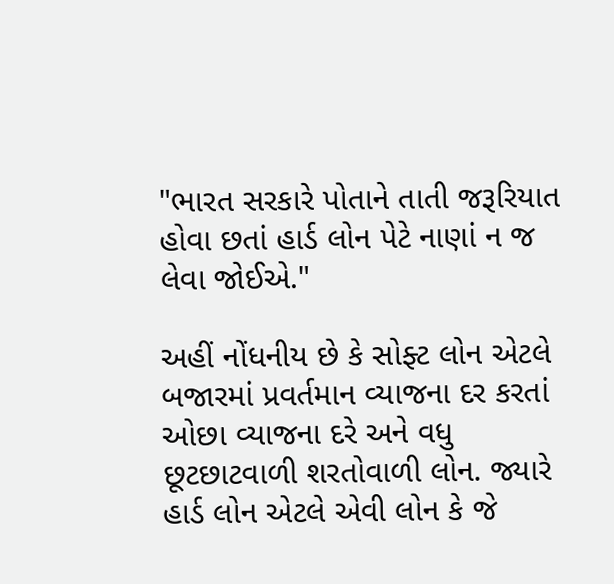"ભારત સરકારે પોતાને તાતી જરૂરિયાત હોવા છતાં હાર્ડ લોન પેટે નાણાં ન જ લેવા જોઈએ."

અહીં નોંધનીય છે કે સોફ્ટ લોન એટલે બજારમાં પ્રવર્તમાન વ્યાજના દર કરતાં ઓછા વ્યાજના દરે અને વધુ છૂટછાટવાળી શરતોવાળી લોન. જ્યારે હાર્ડ લોન એટલે એવી લોન કે જે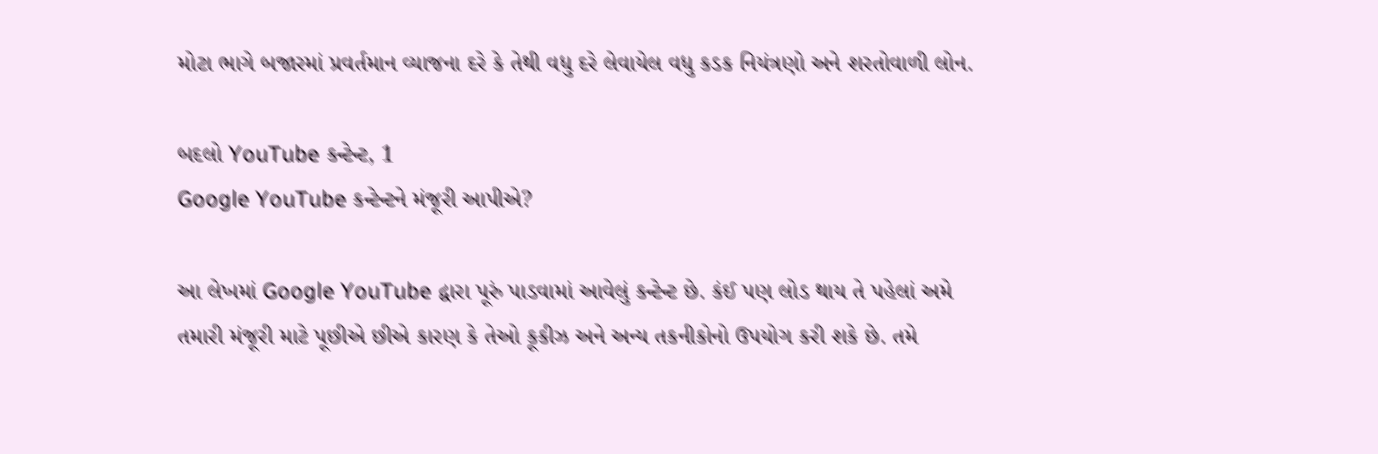મોટા ભાગે બજારમાં પ્રવર્તમાન વ્યાજના દરે કે તેથી વધુ દરે લેવાયેલ વધુ કડક નિયંત્રણો અને શરતોવાળી લોન.

બદલો YouTube કન્ટેન્ટ, 1
Google YouTube કન્ટેન્ટને મંજૂરી આપીએ?

આ લેખમાં Google YouTube દ્વારા પૂરું પાડવામાં આવેલું કન્ટેન્ટ છે. કંઈ પણ લોડ થાય તે પહેલાં અમે તમારી મંજૂરી માટે પૂછીએ છીએ કારણ કે તેઓ કૂકીઝ અને અન્ય તકનીકોનો ઉપયોગ કરી શકે છે. તમે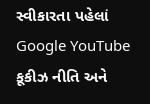સ્વીકારતા પહેલાં Google YouTube કૂકીઝ નીતિ અને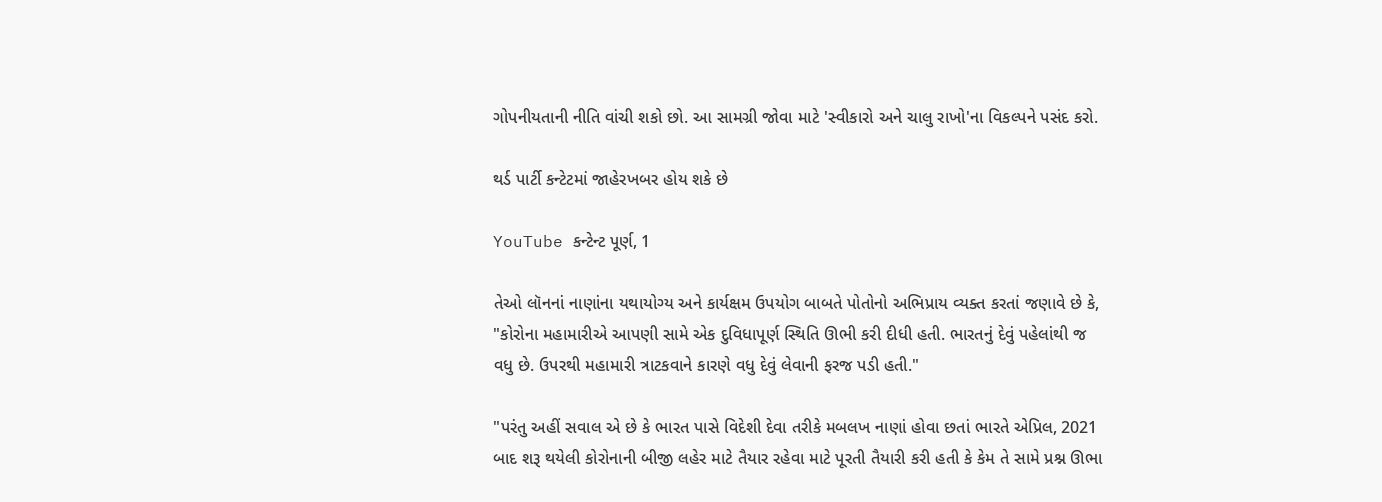ગોપનીયતાની નીતિ વાંચી શકો છો. આ સામગ્રી જોવા માટે 'સ્વીકારો અને ચાલુ રાખો'ના વિકલ્પને પસંદ કરો.

થર્ડ પાર્ટી કન્ટેટમાં જાહેરખબર હોય શકે છે

YouTube કન્ટેન્ટ પૂર્ણ, 1

તેઓ લૉનનાં નાણાંના યથાયોગ્ય અને કાર્યક્ષમ ઉપયોગ બાબતે પોતોનો અભિપ્રાય વ્યક્ત કરતાં જણાવે છે કે, "કોરોના મહામારીએ આપણી સામે એક દુવિધાપૂર્ણ સ્થિતિ ઊભી કરી દીધી હતી. ભારતનું દેવું પહેલાંથી જ વધુ છે. ઉપરથી મહામારી ત્રાટકવાને કારણે વધુ દેવું લેવાની ફરજ પડી હતી."

"પરંતુ અહીં સવાલ એ છે કે ભારત પાસે વિદેશી દેવા તરીકે મબલખ નાણાં હોવા છતાં ભારતે એપ્રિલ, 2021 બાદ શરૂ થયેલી કોરોનાની બીજી લહેર માટે તૈયાર રહેવા માટે પૂરતી તૈયારી કરી હતી કે કેમ તે સામે પ્રશ્ન ઊભા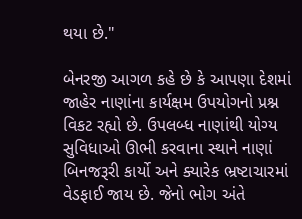થયા છે."

બેનરજી આગળ કહે છે કે આપણા દેશમાં જાહેર નાણાંના કાર્યક્ષમ ઉપયોગનો પ્રશ્ન વિકટ રહ્યો છે. ઉપલબ્ધ નાણાંથી યોગ્ય સુવિધાઓ ઊભી કરવાના સ્થાને નાણાં બિનજરૂરી કાર્યો અને ક્યારેક ભ્રષ્ટાચારમાં વેડફાઈ જાય છે. જેનો ભોગ અંતે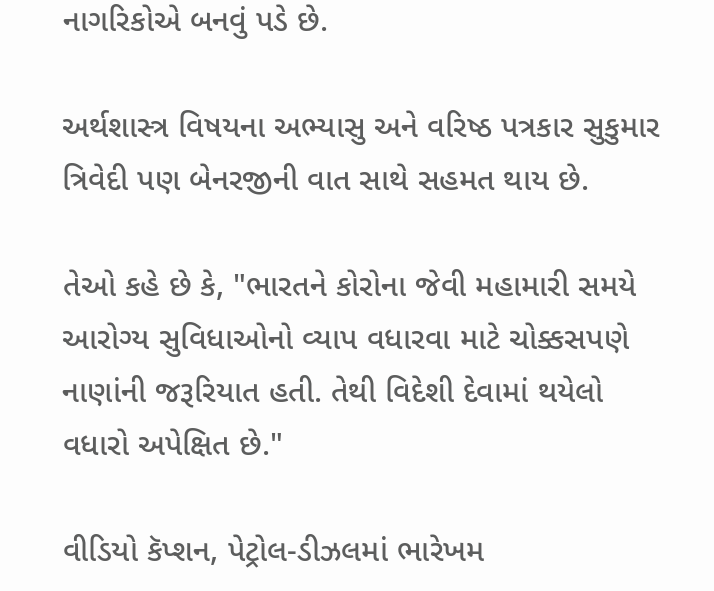નાગરિકોએ બનવું પડે છે.

અર્થશાસ્ત્ર વિષયના અભ્યાસુ અને વરિષ્ઠ પત્રકાર સુકુમાર ત્રિવેદી પણ બેનરજીની વાત સાથે સહમત થાય છે.

તેઓ કહે છે કે, "ભારતને કોરોના જેવી મહામારી સમયે આરોગ્ય સુવિધાઓનો વ્યાપ વધારવા માટે ચોક્કસપણે નાણાંની જરૂરિયાત હતી. તેથી વિદેશી દેવામાં થયેલો વધારો અપેક્ષિત છે."

વીડિયો કૅપ્શન, પેટ્રોલ-ડીઝલમાં ભારેખમ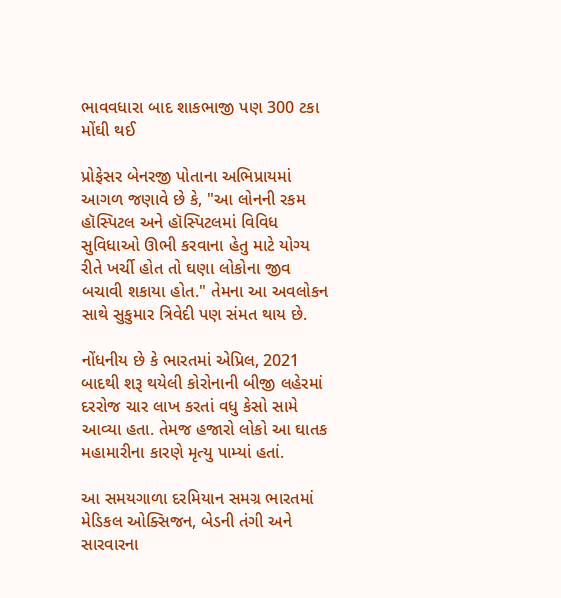ભાવવધારા બાદ શાકભાજી પણ 300 ટકા મોંઘી થઈ

પ્રોફેસર બેનરજી પોતાના અભિપ્રાયમાં આગળ જણાવે છે કે, "આ લોનની રકમ હૉસ્પિટલ અને હૉસ્પિટલમાં વિવિધ સુવિધાઓ ઊભી કરવાના હેતુ માટે યોગ્ય રીતે ખર્ચી હોત તો ઘણા લોકોના જીવ બચાવી શકાયા હોત." તેમના આ અવલોકન સાથે સુકુમાર ત્રિવેદી પણ સંમત થાય છે.

નોંધનીય છે કે ભારતમાં એપ્રિલ, 2021 બાદથી શરૂ થયેલી કોરોનાની બીજી લહેરમાં દરરોજ ચાર લાખ કરતાં વધુ કેસો સામે આવ્યા હતા. તેમજ હજારો લોકો આ ઘાતક મહામારીના કારણે મૃત્યુ પામ્યાં હતાં.

આ સમયગાળા દરમિયાન સમગ્ર ભારતમાં મેડિકલ ઓક્સિજન, બેડની તંગી અને સારવારના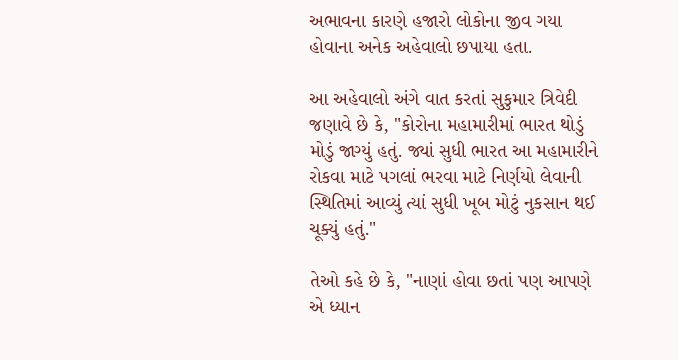અભાવના કારણે હજારો લોકોના જીવ ગયા હોવાના અનેક અહેવાલો છપાયા હતા.

આ અહેવાલો અંગે વાત કરતાં સુકુમાર ત્રિવેદી જણાવે છે કે, "કોરોના મહામારીમાં ભારત થોડું મોડું જાગ્યું હતું. જ્યાં સુધી ભારત આ મહામારીને રોકવા માટે પગલાં ભરવા માટે નિર્ણયો લેવાની સ્થિતિમાં આવ્યું ત્યાં સુધી ખૂબ મોટું નુકસાન થઈ ચૂક્યું હતું."

તેઓ કહે છે કે, "નાણાં હોવા છતાં પણ આપણે એ ધ્યાન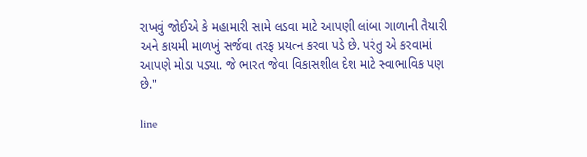રાખવું જોઈએ કે મહામારી સામે લડવા માટે આપણી લાંબા ગાળાની તૈયારી અને કાયમી માળખું સર્જવા તરફ પ્રયત્ન કરવા પડે છે. પરંતુ એ કરવામાં આપણે મોડા પડ્યા. જે ભારત જેવા વિકાસશીલ દેશ માટે સ્વાભાવિક પણ છે."

line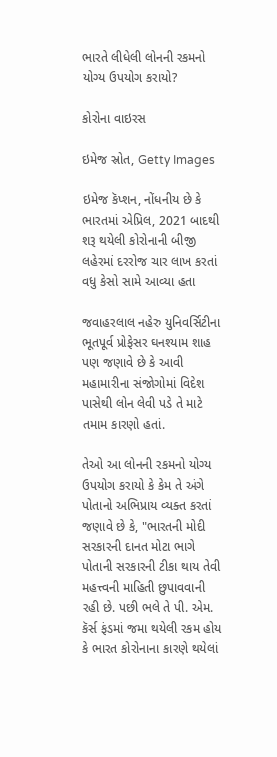ભારતે લીધેલી લોનની રકમનો યોગ્ય ઉપયોગ કરાયો?

કોરોના વાઇરસ

ઇમેજ સ્રોત, Getty Images

ઇમેજ કૅપ્શન, નોંધનીય છે કે ભારતમાં એપ્રિલ, 2021 બાદથી શરૂ થયેલી કોરોનાની બીજી લહેરમાં દરરોજ ચાર લાખ કરતાં વધુ કેસો સામે આવ્યા હતા

જવાહરલાલ નહેરુ યુનિવર્સિટીના ભૂતપૂર્વ પ્રોફેસર ઘનશ્યામ શાહ પણ જણાવે છે કે આવી મહામારીના સંજોગોમાં વિદેશ પાસેથી લોન લેવી પડે તે માટે તમામ કારણો હતાં.

તેઓ આ લોનની રકમનો યોગ્ય ઉપયોગ કરાયો કે કેમ તે અંગે પોતાનો અભિપ્રાય વ્યક્ત કરતાં જણાવે છે કે, "ભારતની મોદી સરકારની દાનત મોટા ભાગે પોતાની સરકારની ટીકા થાય તેવી મહત્ત્વની માહિતી છુપાવવાની રહી છે. પછી ભલે તે પી. એમ. કૅર્સ ફંડમાં જમા થયેલી રકમ હોય કે ભારત કોરોનાના કારણે થયેલાં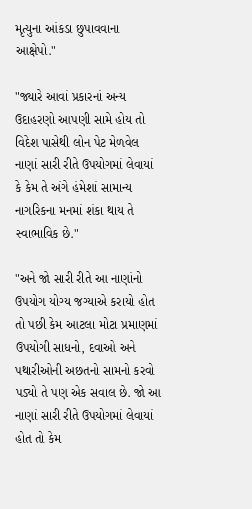મૃત્યુના આંકડા છુપાવવાના આક્ષેપો."

"જ્યારે આવાં પ્રકારનાં અન્ય ઉદાહરણો આપણી સામે હોય તો વિદેશ પાસેથી લોન પેટ મેળવેલ નાણાં સારી રીતે ઉપયોગમાં લેવાયાં કે કેમ તે અંગે હંમેશાં સામાન્ય નાગરિકના મનમાં શંકા થાય તે સ્વાભાવિક છે."

"અને જો સારી રીતે આ નાણાંનો ઉપયોગ યોગ્ય જગ્યાએ કરાયો હોત તો પછી કેમ આટલા મોટા પ્રમાણમાં ઉપયોગી સાધનો, દવાઓ અને પથારીઓની અછતનો સામનો કરવો પડ્યો તે પણ એક સવાલ છે. જો આ નાણાં સારી રીતે ઉપયોગમાં લેવાયાં હોત તો કેમ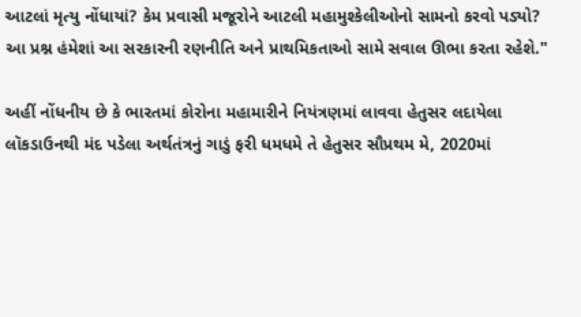આટલાં મૃત્યુ નોંધાયાં? કેમ પ્રવાસી મજૂરોને આટલી મહામુશ્કેલીઓનો સામનો કરવો પડ્યો? આ પ્રશ્ન હંમેશાં આ સરકારની રણનીતિ અને પ્રાથમિકતાઓ સામે સવાલ ઊભા કરતા રહેશે."

અહીં નોંધનીય છે કે ભારતમાં કોરોના મહામારીને નિયંત્રણમાં લાવવા હેતુસર લદાયેલા લૉકડાઉનથી મંદ પડેલા અર્થતંત્રનું ગાડું ફરી ધમધમે તે હેતુસર સૌપ્રથમ મે, 2020માં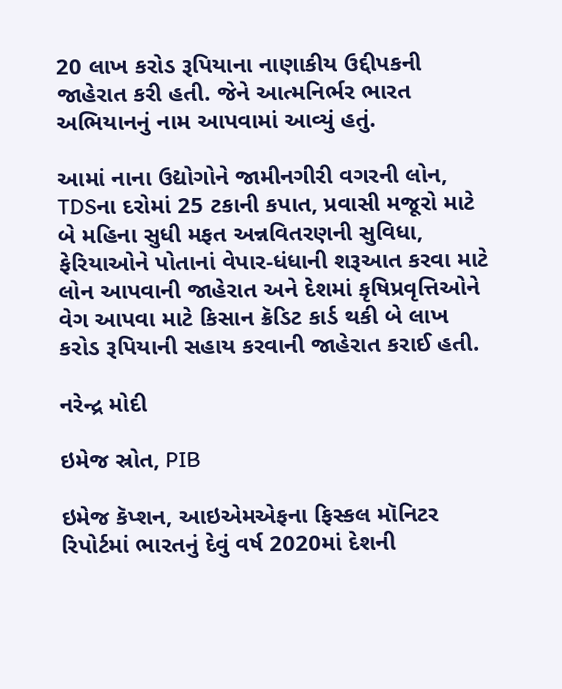20 લાખ કરોડ રૂપિયાના નાણાકીય ઉદ્દીપકની જાહેરાત કરી હતી. જેને આત્મનિર્ભર ભારત અભિયાનનું નામ આપવામાં આવ્યું હતું.

આમાં નાના ઉદ્યોગોને જામીનગીરી વગરની લોન, TDSના દરોમાં 25 ટકાની કપાત, પ્રવાસી મજૂરો માટે બે મહિના સુધી મફત અન્નવિતરણની સુવિધા, ફેરિયાઓને પોતાનાં વેપાર-ધંધાની શરૂઆત કરવા માટે લોન આપવાની જાહેરાત અને દેશમાં કૃષિપ્રવૃત્તિઓને વેગ આપવા માટે કિસાન ક્રૅડિટ કાર્ડ થકી બે લાખ કરોડ રૂપિયાની સહાય કરવાની જાહેરાત કરાઈ હતી.

નરેન્દ્ર મોદી

ઇમેજ સ્રોત, PIB

ઇમેજ કૅપ્શન, આઇએમએફના ફિસ્કલ મૉનિટર રિપોર્ટમાં ભારતનું દેવું વર્ષ 2020માં દેશની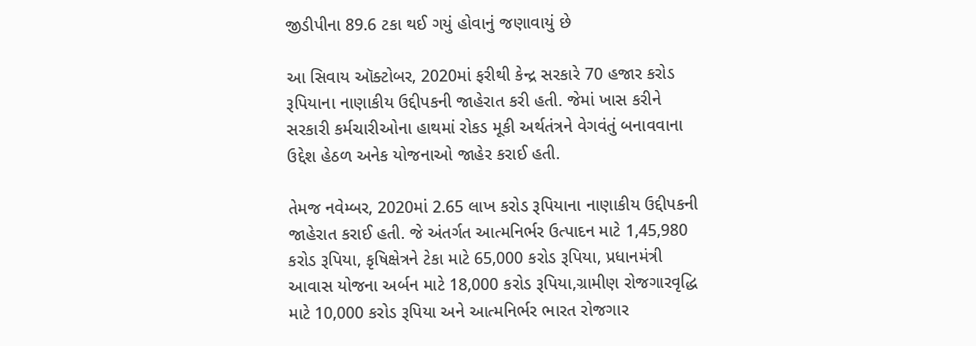જીડીપીના 89.6 ટકા થઈ ગયું હોવાનું જણાવાયું છે

આ સિવાય ઑક્ટોબર, 2020માં ફરીથી કેન્દ્ર સરકારે 70 હજાર કરોડ રૂપિયાના નાણાકીય ઉદ્દીપકની જાહેરાત કરી હતી. જેમાં ખાસ કરીને સરકારી કર્મચારીઓના હાથમાં રોકડ મૂકી અર્થતંત્રને વેગવંતું બનાવવાના ઉદ્દેશ હેઠળ અનેક યોજનાઓ જાહેર કરાઈ હતી.

તેમજ નવેમ્બર, 2020માં 2.65 લાખ કરોડ રૂપિયાના નાણાકીય ઉદ્દીપકની જાહેરાત કરાઈ હતી. જે અંતર્ગત આત્મનિર્ભર ઉત્પાદન માટે 1,45,980 કરોડ રૂપિયા, કૃષિક્ષેત્રને ટેકા માટે 65,000 કરોડ રૂપિયા, પ્રધાનમંત્રી આવાસ યોજના અર્બન માટે 18,000 કરોડ રૂપિયા,ગ્રામીણ રોજગારવૃદ્ધિ માટે 10,000 કરોડ રૂપિયા અને આત્મનિર્ભર ભારત રોજગાર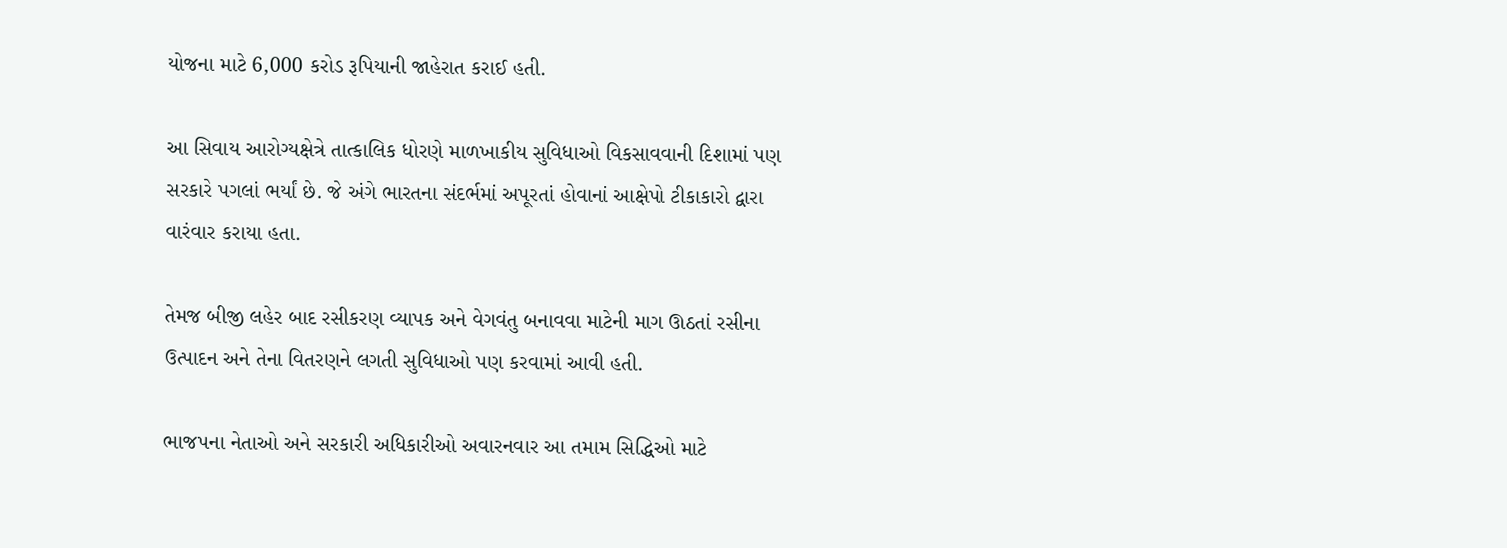યોજના માટે 6,000 કરોડ રૂપિયાની જાહેરાત કરાઈ હતી.

આ સિવાય આરોગ્યક્ષેત્રે તાત્કાલિક ધોરણે માળખાકીય સુવિધાઓ વિકસાવવાની દિશામાં પણ સરકારે પગલાં ભર્યાં છે. જે અંગે ભારતના સંદર્ભમાં અપૂરતાં હોવાનાં આક્ષેપો ટીકાકારો દ્વારા વારંવાર કરાયા હતા.

તેમજ બીજી લહેર બાદ રસીકરણ વ્યાપક અને વેગવંતુ બનાવવા માટેની માગ ઊઠતાં રસીના ઉત્પાદન અને તેના વિતરણને લગતી સુવિધાઓ પણ કરવામાં આવી હતી.

ભાજપના નેતાઓ અને સરકારી અધિકારીઓ અવારનવાર આ તમામ સિદ્ધિઓ માટે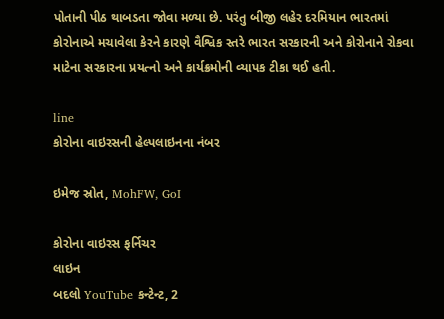પોતાની પીઠ થાબડતા જોવા મળ્યા છે. પરંતુ બીજી લહેર દરમિયાન ભારતમાં કોરોનાએ મચાવેલા કેરને કારણે વૈશ્વિક સ્તરે ભારત સરકારની અને કોરોનાને રોકવા માટેના સરકારના પ્રયત્નો અને કાર્યક્રમોની વ્યાપક ટીકા થઈ હતી.

line
કોરોના વાઇરસની હેલ્પલાઇનના નંબર

ઇમેજ સ્રોત, MohFW, GoI

કોરોના વાઇરસ ફર્નિચર
લાઇન
બદલો YouTube કન્ટેન્ટ, 2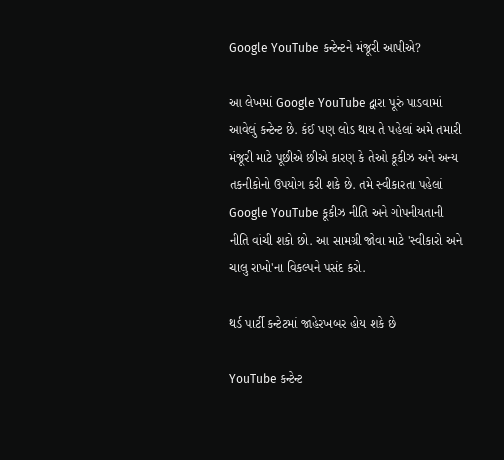Google YouTube કન્ટેન્ટને મંજૂરી આપીએ?

આ લેખમાં Google YouTube દ્વારા પૂરું પાડવામાં આવેલું કન્ટેન્ટ છે. કંઈ પણ લોડ થાય તે પહેલાં અમે તમારી મંજૂરી માટે પૂછીએ છીએ કારણ કે તેઓ કૂકીઝ અને અન્ય તકનીકોનો ઉપયોગ કરી શકે છે. તમે સ્વીકારતા પહેલાં Google YouTube કૂકીઝ નીતિ અને ગોપનીયતાની નીતિ વાંચી શકો છો. આ સામગ્રી જોવા માટે 'સ્વીકારો અને ચાલુ રાખો'ના વિકલ્પને પસંદ કરો.

થર્ડ પાર્ટી કન્ટેટમાં જાહેરખબર હોય શકે છે

YouTube કન્ટેન્ટ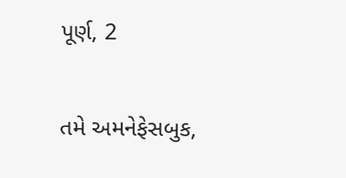પૂર્ણ, 2

તમે અમનેફેસબુક,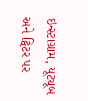ઇન્સ્ટાગ્રામ, યૂટ્યૂબ અને ટ્વિટર પર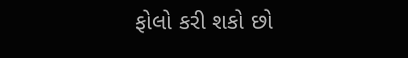ફોલો કરી શકો છો